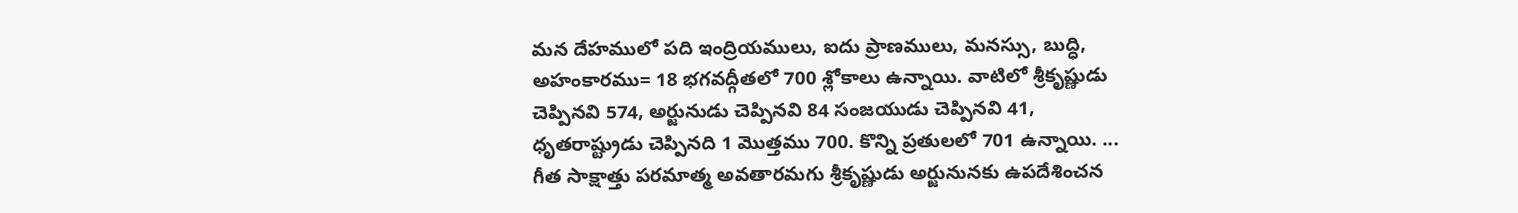మన దేహములో పది ఇంద్రియములు, ఐదు ప్రాణములు, మనస్సు, బుద్ధి, అహంకారము= 18 భగవద్గీతలో 700 శ్లోకాలు ఉన్నాయి. వాటిలో శ్రీకృష్ణుడు చెప్పినవి 574, అర్జునుడు చెప్పినవి 84 సంజయుడు చెప్పినవి 41, ధృతరాష్ట్రుడు చెప్పినది 1 మొత్తము 700. కొన్ని ప్రతులలో 701 ఉన్నాయి. ...  గీత సాక్షాత్తు పరమాత్మ అవతారమగు శ్రీకృష్ణుడు అర్జునునకు ఉపదేశించన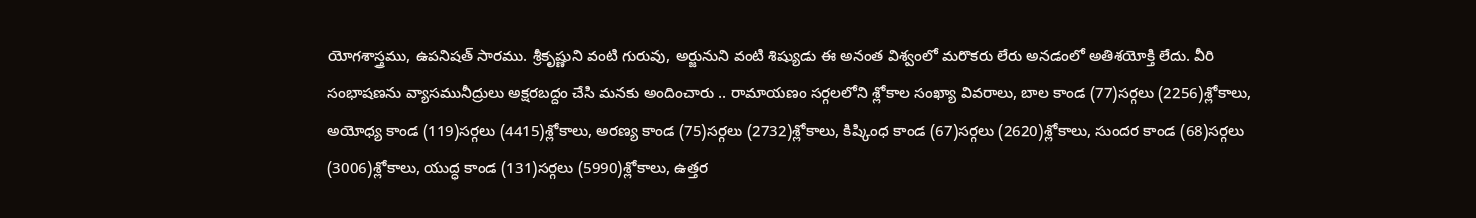యోగశాస్త్రము, ఉపనిషత్ సారము. శ్రీకృష్ణుని వంటి గురువు, అర్జునుని వంటి శిష్యుడు ఈ అనంత విశ్వంలో మరొకరు లేరు అనడంలో అతిశయోక్తి లేదు. వీరి సంభాషణను వ్యాసమునీద్రులు అక్షరబద్దం చేసి మనకు అందించారు .. రామాయణం సర్గలలోని శ్లోకాల సంఖ్యా వివరాలు, బాల కాండ (77)సర్గలు (2256)శ్లోకాలు, అయోధ్య కాండ (119)సర్గలు (4415)శ్లోకాలు, అరణ్య కాండ (75)సర్గలు (2732)శ్లోకాలు, కిష్కింధ కాండ (67)సర్గలు (2620)శ్లోకాలు, సుందర కాండ (68)సర్గలు (3006)శ్లోకాలు, యుద్ధ కాండ (131)సర్గలు (5990)శ్లోకాలు, ఉత్తర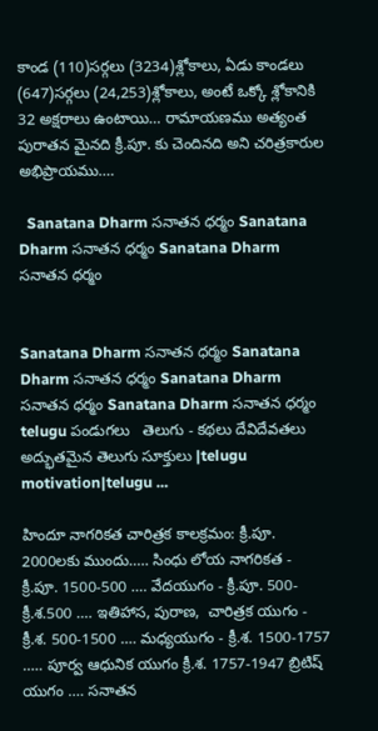కాండ (110)సర్గలు (3234)శ్లోకాలు, ఏడు కాండలు (647)సర్గలు (24,253)శ్లోకాలు, అంటే ఒక్కో శ్లోకానికి 32 అక్షరాలు ఉంటాయి... రామాయణము అత్యంత పురాతన మైనది క్రీ.పూ. కు చెందినది అని చరిత్రకారుల అభిప్రాయము....

  Sanatana Dharm సనాతన ధర్మం Sanatana Dharm సనాతన ధర్మం Sanatana Dharm సనాతన ధర్మం


Sanatana Dharm సనాతన ధర్మం Sanatana Dharm సనాతన ధర్మం Sanatana Dharm సనాతన ధర్మం Sanatana Dharm సనాతన ధర్మం telugu పండుగలు   తెలుగు - కథలు దేవిదేవతలు అద్భుతమైన తెలుగు సూక్తులు |telugu motivation|telugu ...

హిందూ నాగరికత చారిత్రక కాలక్రమం: క్రీ.పూ. 2000లకు ముందు..... సింధు లోయ నాగరికత - క్రీ.పూ. 1500-500 .... వేదయుగం - క్రీ.పూ. 500-క్రీ.శ.500 .... ఇతిహాస, పురాణ,  చారిత్రక యుగం - క్రీ.శ. 500-1500 .... మధ్యయుగం - క్రీ.శ. 1500-1757 ..... పూర్వ ఆధునిక యుగం క్రీ.శ. 1757-1947 బ్రిటిష్‌‌ యుగం .... సనాతన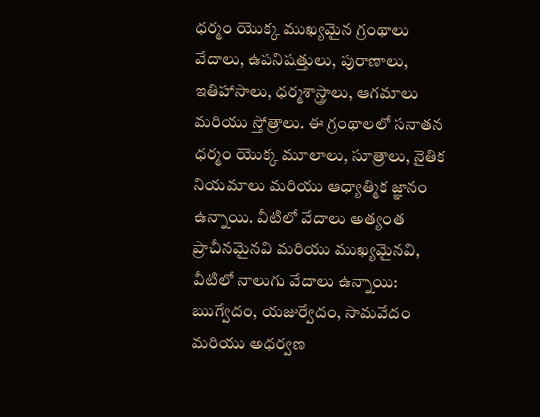ధర్మం యొక్క ముఖ్యమైన గ్రంథాలు వేదాలు, ఉపనిషత్తులు, పురాణాలు, ఇతిహాసాలు, ధర్మశాస్త్రాలు, ఆగమాలు మరియు స్తోత్రాలు. ఈ గ్రంథాలలో సనాతన ధర్మం యొక్క మూలాలు, సూత్రాలు, నైతిక నియమాలు మరియు ఆధ్యాత్మిక జ్ఞానం ఉన్నాయి. వీటిలో వేదాలు అత్యంత ప్రాచీనమైనవి మరియు ముఖ్యమైనవి, వీటిలో నాలుగు వేదాలు ఉన్నాయి: ఋగ్వేదం, యజుర్వేదం, సామవేదం మరియు అధర్వణ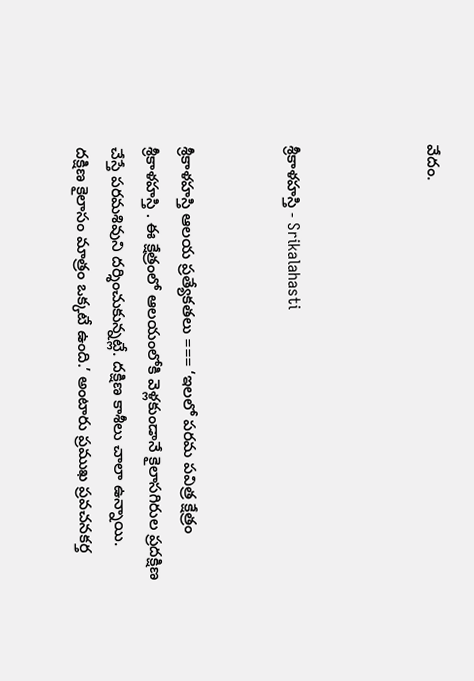వేదం.



శ్రీకాళహస్తి - Srikalahasti


శ్రీకాళహస్తి ఆలయ ప్రత్యేకతలు === ‘ఇలలో పరమ పవిత్ర క్షేత్రం శ్రీకాళహస్తి . ఈ క్షేత్రంలో ఆలయంలోకి వెళ్లకుండానే కైలాసగిరుల ప్రదక్షిణ చేస్తే పరమశివుని దర్శించుకున్నట్లే. దక్షిణ కాశీలు చాలా ఉన్నాయి. దక్షిణ కైలాసం మాత్రం ఒక్కటే ఉంది.’ అంటారు ప్రముఖ ప్రవచనకర్త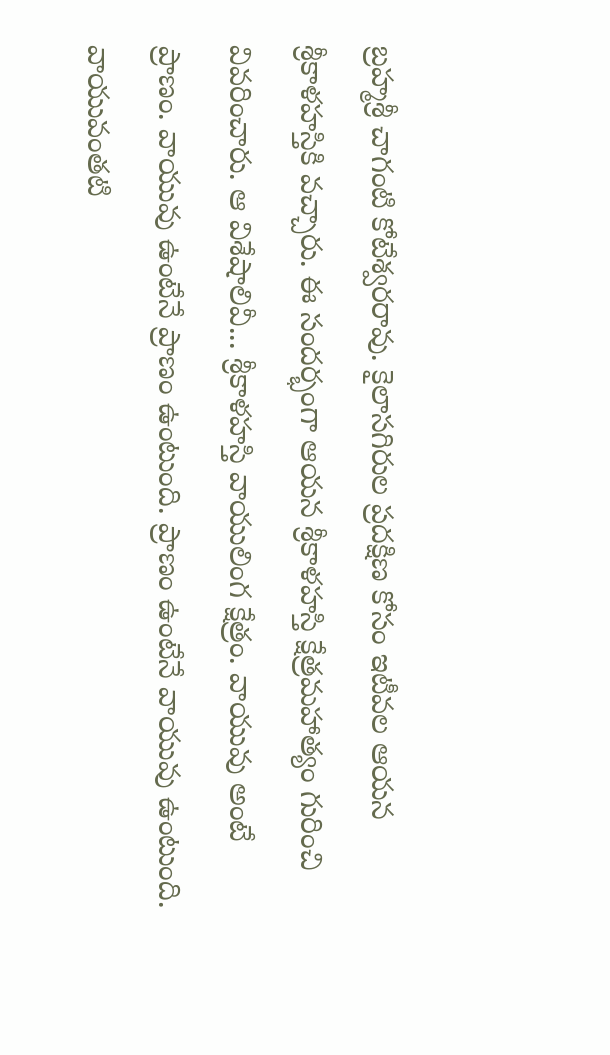బ్రహ్మశ్రీ చాగంటి కోటేశ్వరరావు. కైలాసగిరుల ప్రదక్షిణ కోసం ఇటీవల ఆయన శ్రీకాళహస్తికి వచ్చారు. ఈ సందర్భంగా ఆయన శ్రీకాళహస్తి క్షేత్రమహాత్యం గురించి వివరించారు. ఆ విశేషాలివీ... శ్రీకాళహస్తి వాయులింగ క్షేత్రం. వాయువు అంటే ప్రాణం. వాయువు ఉంటేనే ప్రాణం ఉంటుంది. ప్రాణం ఉంటేనే వాయువు ఉంటుంది. వాయువంతటి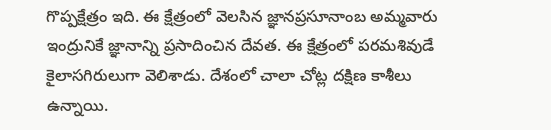గొప్పక్షేత్రం ఇది. ఈ క్షేత్రంలో వెలసిన జ్ఞానప్రసూనాంబ అమ్మవారు ఇంద్రునికే జ్ఞానాన్ని ప్రసాదించిన దేవత. ఈ క్షేత్రంలో పరమశివుడే కైలాసగిరులుగా వెలిశాడు. దేశంలో చాలా చోట్ల దక్షిణ కాశీలు ఉన్నాయి.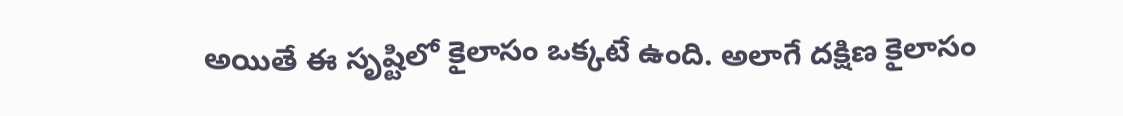అయితే ఈ సృష్టిలో కైలాసం ఒక్కటే ఉంది. అలాగే దక్షిణ కైలాసం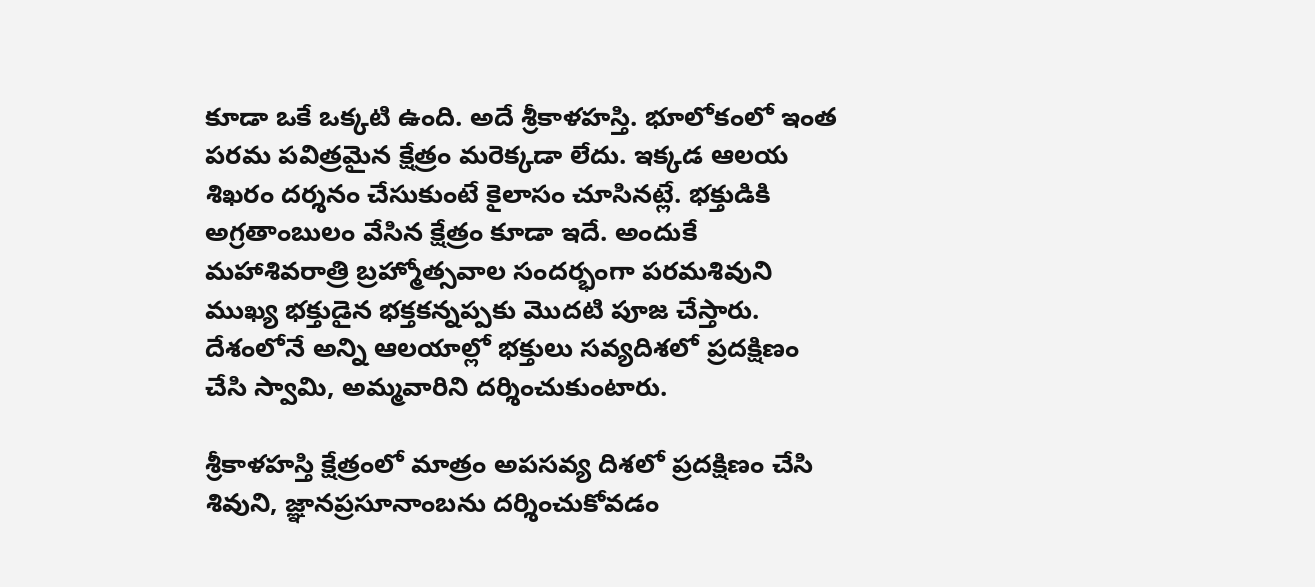కూడా ఒకే ఒక్కటి ఉంది. అదే శ్రీకాళహస్తి. భూలోకంలో ఇంత పరమ పవిత్రమైన క్షేత్రం మరెక్కడా లేదు. ఇక్కడ ఆలయ శిఖరం దర్శనం చేసుకుంటే కైలాసం చూసినట్లే. భక్తుడికి అగ్రతాంబులం వేసిన క్షేత్రం కూడా ఇదే. అందుకే మహాశివరాత్రి బ్రహ్మోత్సవాల సందర్భంగా పరమశివుని ముఖ్య భక్తుడైన భక్తకన్నప్పకు మొదటి పూజ చేస్తారు. దేశంలోనే అన్ని ఆలయాల్లో భక్తులు సవ్యదిశలో ప్రదక్షిణం చేసి స్వామి, అమ్మవారిని దర్శించుకుంటారు.

శ్రీకాళహస్తి క్షేత్రంలో మాత్రం అపసవ్య దిశలో ప్రదక్షిణం చేసి శివుని, జ్ఞానప్రసూనాంబను దర్శించుకోవడం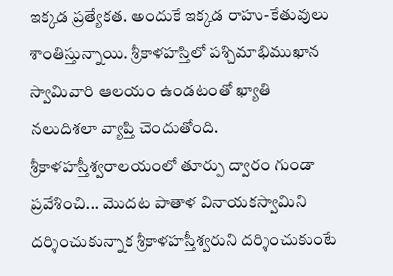ఇక్కడ ప్రత్యేకత. అందుకే ఇక్కడ రాహు-కేతువులు శాంతిస్తున్నాయి. శ్రీకాళహస్తిలో పశ్చిమాభిముఖాన స్వామివారి ఆలయం ఉండటంతో ఖ్యాతి నలుదిశలా వ్యాప్తి చెందుతోంది. శ్రీకాళహస్తీశ్వరాలయంలో తూర్పు ద్వారం గుండా ప్రవేశించి... మొదట పాతాళ వినాయకస్వామిని దర్శించుకున్నాక శ్రీకాళహస్తీశ్వరుని దర్శించుకుంటే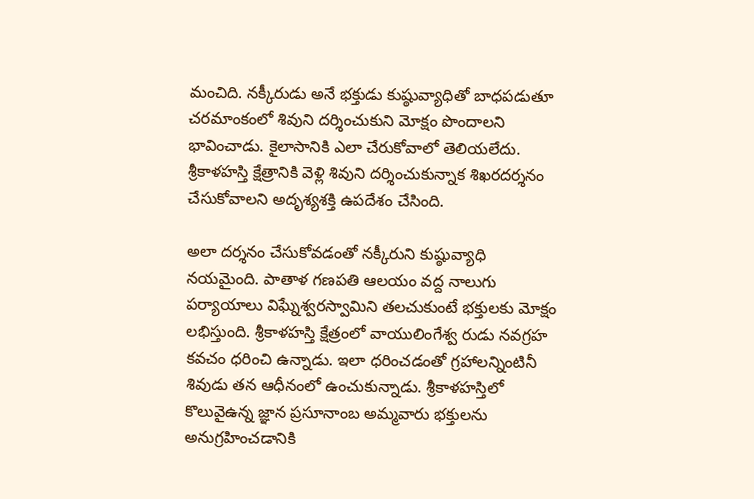మంచిది. నక్కీరుడు అనే భక్తుడు కుష్ఠువ్యాధితో బాధపడుతూ చరమాంకంలో శివుని దర్శించుకుని మోక్షం పొందాలని భావించాడు. కైలాసానికి ఎలా చేరుకోవాలో తెలియలేదు. శ్రీకాళహస్తి క్షేత్రానికి వెళ్లి శివుని దర్శించుకున్నాక శిఖరదర్శనం చేసుకోవాలని అదృశ్యశక్తి ఉపదేశం చేసింది.

అలా దర్శనం చేసుకోవడంతో నక్కీరుని కుష్ఠువ్యాధి నయమైంది. పాతాళ గణపతి ఆలయం వద్ద నాలుగు పర్యాయాలు విఘ్నేశ్వరస్వామిని తలచుకుంటే భక్తులకు మోక్షం లభిస్తుంది. శ్రీకాళహస్తి క్షేత్రంలో వాయులింగేశ్వ రుడు నవగ్రహ కవచం ధరించి ఉన్నాడు. ఇలా ధరించడంతో గ్రహాలన్నింటినీ శివుడు తన ఆధీనంలో ఉంచుకున్నాడు. శ్రీకాళహస్తిలో కొలువైఉన్న జ్ఞాన ప్రసూనాంబ అమ్మవారు భక్తులను అనుగ్రహించడానికి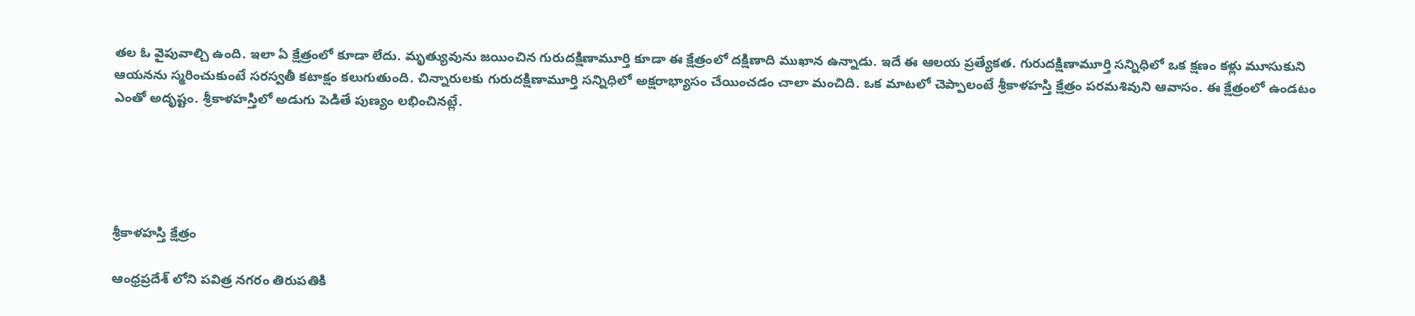తల ఓ వైపువాల్చి ఉంది. ఇలా ఏ క్షేత్రంలో కూడా లేదు. మృత్యువును జయించిన గురుదక్షిణామూర్తి కూడా ఈ క్షేత్రంలో దక్షిణాది ముఖాన ఉన్నాడు. ఇదే ఈ ఆలయ ప్రత్యేకత. గురుదక్షిణామూర్తి సన్నిధిలో ఒక క్షణం కళ్లు మూసుకుని ఆయనను స్మరించుకుంటే సరస్వతీ కటాక్షం కలుగుతుంది. చిన్నారులకు గురుదక్షిణామూర్తి సన్నిధిలో అక్షరాభ్యాసం చేయించడం చాలా మంచిది. ఒక మాటలో చెప్పాలంటే శ్రీకాళహస్తి క్షేత్రం పరమశివుని ఆవాసం. ఈ క్షేత్రంలో ఉండటం ఎంతో అదృష్టం. శ్రీకాళహస్తిలో అడుగు పెడితే పుణ్యం లభించినట్లే.





శ్రీకాళహస్తి క్షేత్రం

ఆంధ్రప్రదేశ్ లోని పవిత్ర నగరం తిరుపతికి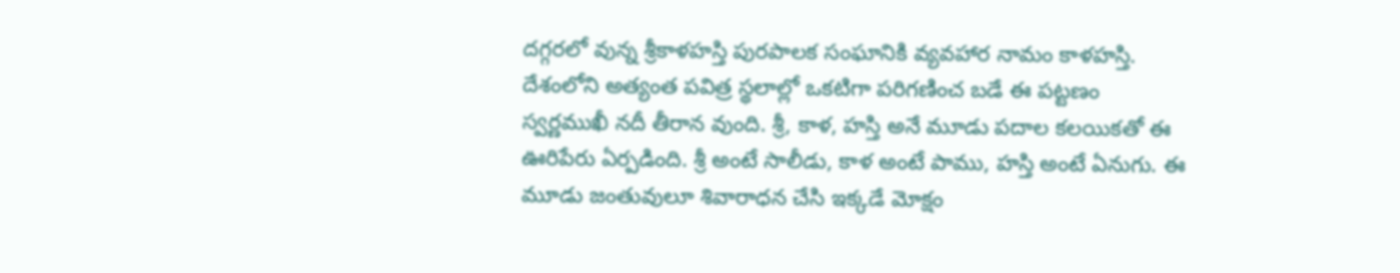దగ్గరలో వున్న శ్రీకాళహస్తి పురపాలక సంఘానికి వ్యవహార నామం కాళహస్తి. దేశంలోని అత్యంత పవిత్ర స్థలాల్లో ఒకటిగా పరిగణించ బడే ఈ పట్టణం స్వర్ణముఖీ నదీ తీరాన వుంది. శ్రీ, కాళ, హస్తి అనే మూడు పదాల కలయికతో ఈ ఊరిపేరు ఏర్పడింది. శ్రీ అంటే సాలీడు, కాళ అంటే పాము, హస్తి అంటే ఏనుగు. ఈ మూడు జంతువులూ శివారాధన చేసి ఇక్కడే మోక్షం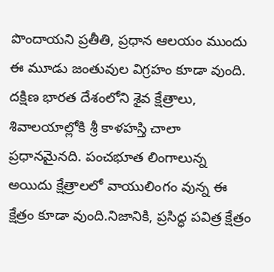పొందాయని ప్రతీతి, ప్రధాన ఆలయం ముందు ఈ మూడు జంతువుల విగ్రహం కూడా వుంది. దక్షిణ భారత దేశంలోని శైవ క్షేత్రాలు, శివాలయాల్లోకి శ్రీ కాళహస్తి చాలా ప్రధానమైనది. పంచభూత లింగాలున్న అయిదు క్షేత్రాలలో వాయులింగం వున్న ఈ క్షేత్రం కూడా వుంది.నిజానికి, ప్రసిద్ధ పవిత్ర క్షేత్రం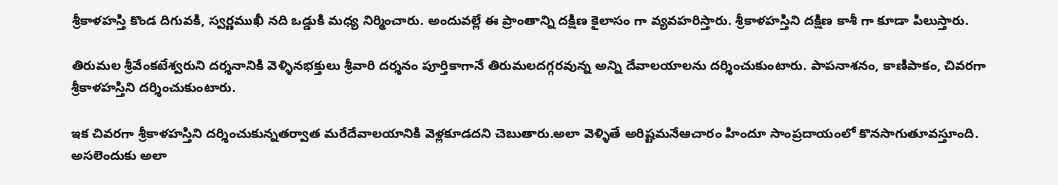శ్రీకాళహస్తి కొండ దిగువకి, స్వర్ణముఖీ నది ఒడ్డుకి మధ్య నిర్మించారు. అందువల్లే ఈ ప్రాంతాన్ని దక్షిణ కైలాసం గా వ్యవహరిస్తారు. శ్రీకాళహస్తిని దక్షిణ కాశీ గా కూడా పిలుస్తారు.

తిరుమల శ్రీవేంకటేశ్వరుని దర్శనానికి వెళ్ళినభక్తులు శ్రీవారి దర్శనం పూర్తికాగానే తిరుమలదగ్గరవున్న అన్ని దేవాలయాలను దర్శించుకుంటారు. పాపనాశనం, కాణిపాకం, చివరగా శ్రీకాళహస్తిని దర్శించుకుంటారు.

ఇక చివరగా శ్రీకాళహస్తిని దర్శించుకున్నతర్వాత మరేదేవాలయానికి వెళ్లకూడదని చెబుతారు.అలా వెళ్ళితే అరిష్టమనేఆచారం హిందూ సాంప్రదాయంలో కొనసాగుతూవస్తూంది. అసలెందుకు అలా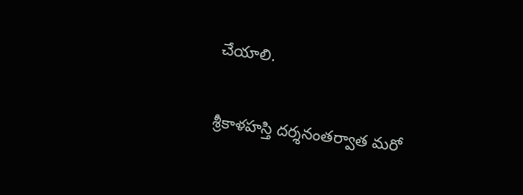చేయాలి.

శ్రీకాళహస్తి దర్శనంతర్వాత మరో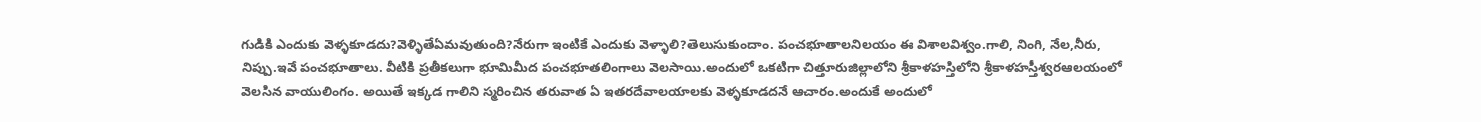గుడికి ఎందుకు వెళ్ళకూడదు?వెళ్ళితేఏమవుతుంది?నేరుగా ఇంటికే ఎందుకు వెళ్ళాలి?తెలుసుకుందాం. పంచభూతాలనిలయం ఈ విశాలవిశ్వం.గాలి, నింగి, నేల,నీరు, నిప్పు.ఇవే పంచభూతాలు. వీటికి ప్రతీకలుగా భూమిమీద పంచభూతలింగాలు వెలసాయి.అందులో ఒకటిగా చిత్తూరుజిల్లాలోని శ్రీకాళహస్తిలోని శ్రీకాళహస్తీశ్వరఆలయంలో వెలసిన వాయులింగం. అయితే ఇక్కడ గాలిని స్మరించిన తరువాత ఏ ఇతరదేవాలయాలకు వెళ్ళకూడదనే ఆచారం.అందుకే అందులో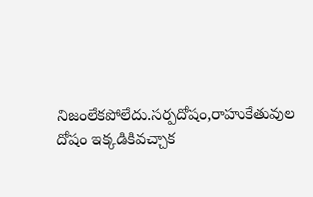నిజంలేకపోలేదు.సర్పదోషం,రాహుకేతువుల దోషం ఇక్కడికివచ్చాక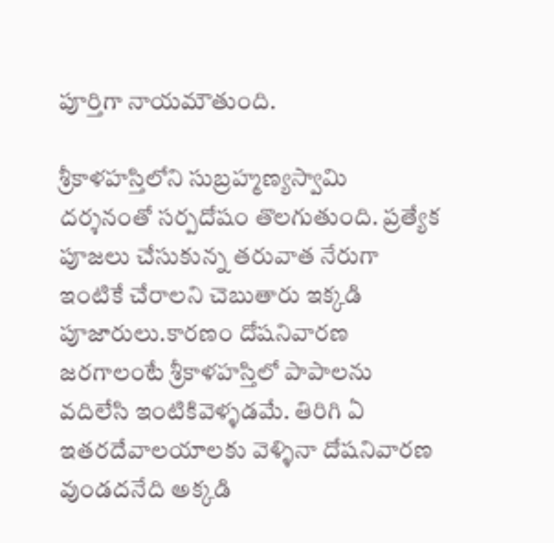పూర్తిగా నాయమౌతుంది.

శ్రీకాళహస్తిలోని సుబ్రహ్మణ్యస్వామి దర్శనంతో సర్పదోషం తొలగుతుంది. ప్రత్యేక పూజలు చేసుకున్న తరువాత నేరుగా ఇంటికే చేరాలని చెబుతారు ఇక్కడి పూజారులు.కారణం దోషనివారణ జరగాలంటే శ్రీకాళహస్తిలో పాపాలను వదిలేసి ఇంటికివెళ్ళడమే. తిరిగి ఏ ఇతరదేవాలయాలకు వెళ్ళినా దోషనివారణ వుండదనేది అక్కడి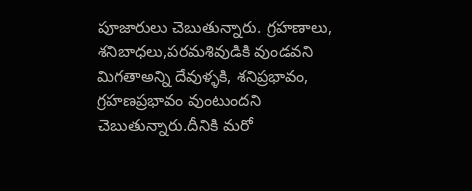పూజారులు చెబుతున్నారు. గ్రహణాలు, శనిబాధలు,పరమశివుడికి వుండవని మిగతాఅన్ని దేవుళ్ళకి, శనిప్రభావం, గ్రహణప్రభావం వుంటుందని చెబుతున్నారు.దీనికి మరో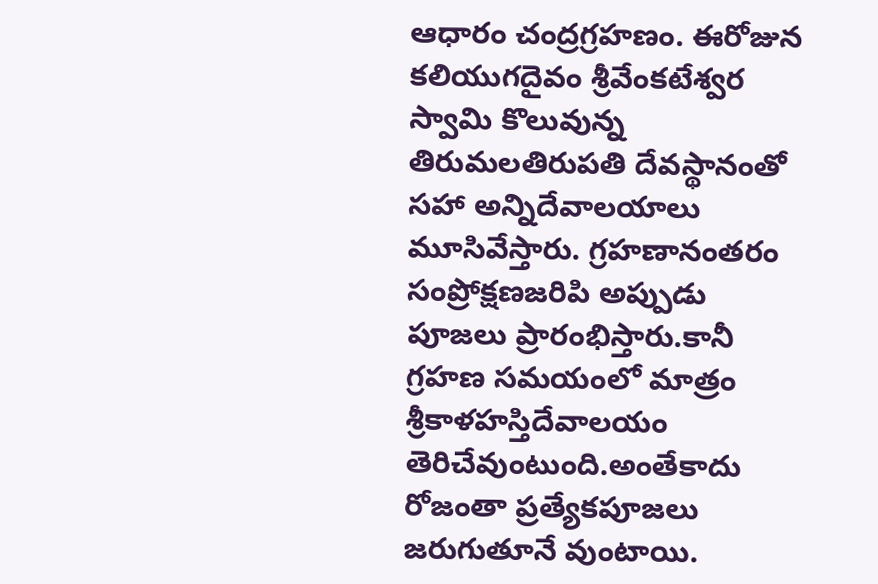ఆధారం చంద్రగ్రహణం. ఈరోజున కలియుగదైవం శ్రీవేంకటేశ్వర స్వామి కొలువున్న తిరుమలతిరుపతి దేవస్థానంతో సహా అన్నిదేవాలయాలు మూసివేస్తారు. గ్రహణానంతరం సంప్రోక్షణజరిపి అప్పుడు పూజలు ప్రారంభిస్తారు.కానీ గ్రహణ సమయంలో మాత్రం శ్రీకాళహస్తిదేవాలయం తెరిచేవుంటుంది.అంతేకాదు రోజంతా ప్రత్యేకపూజలు జరుగుతూనే వుంటాయి.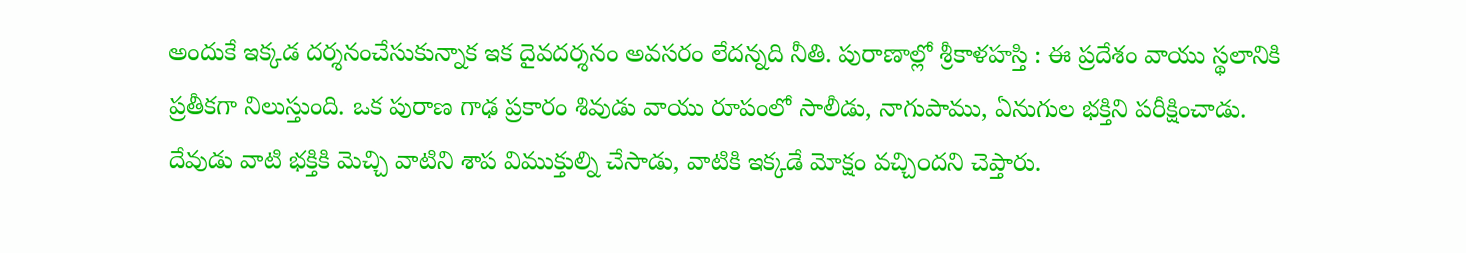అందుకే ఇక్కడ దర్శనంచేసుకున్నాక ఇక దైవదర్శనం అవసరం లేదన్నది నీతి. పురాణాల్లో శ్రీకాళహస్తి : ఈ ప్రదేశం వాయు స్థలానికి ప్రతీకగా నిలుస్తుంది. ఒక పురాణ గాఢ ప్రకారం శివుడు వాయు రూపంలో సాలీడు, నాగుపాము, ఏనుగుల భక్తిని పరీక్షించాడు. దేవుడు వాటి భక్తికి మెచ్చి వాటిని శాప విముక్తుల్ని చేసాడు, వాటికి ఇక్కడే మోక్షం వచ్చి౦దని చెప్తారు.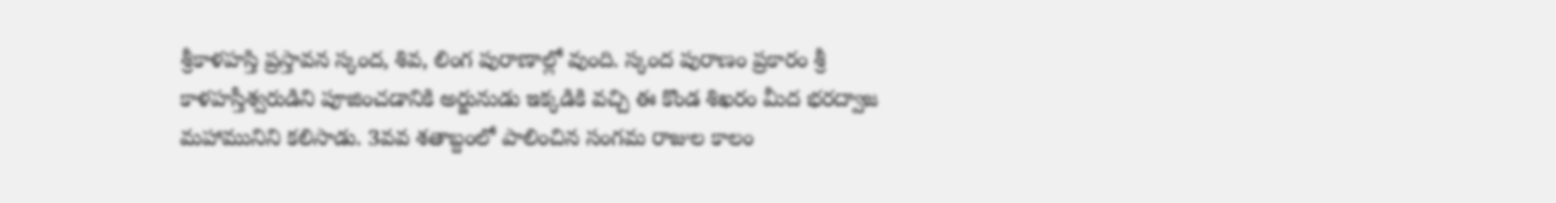శ్రీకాళహస్తి ప్రస్తావన స్కంద, శివ, లింగ పురాణాల్లో వుంది. స్కంద పురాణం ప్రకారం శ్రీ కాళహస్తీశ్వరుడిని పూజించడానికి అర్జునుడు ఇక్కడికి వచ్చి ఈ కొండ శిఖరం మీద భరద్వాజ మహామునిని కలిసాడు. 3వవ శతాబ్దంలో పాలించిన సంగమ రాజుల కాలం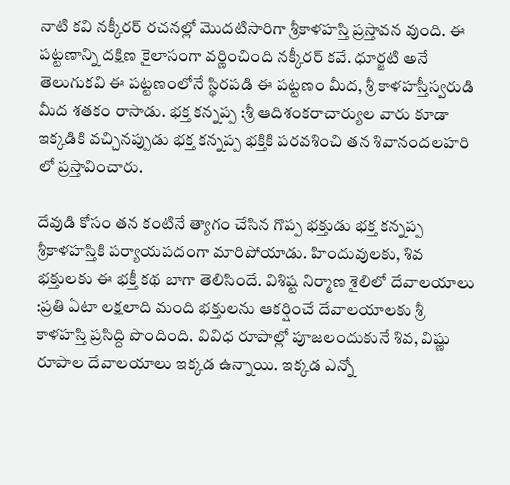నాటి కవి నక్కీరర్ రచనల్లో మొదటిసారిగా శ్రీకాళహస్తి ప్రస్తావన వుంది. ఈ పట్టణాన్ని దక్షిణ కైలాసంగా వర్ణించింది నక్కీరర్ కవే. ధూర్జటి అనే తెలుగుకవి ఈ పట్టణంలోనే స్థిరపడి ఈ పట్టణం మీద, శ్రీ కాళహస్తీస్వరుడి మీద శతకం రాసాడు. భక్త కన్నప్ప :శ్రీ ఆదిశంకరాచార్యుల వారు కూడా ఇక్కడికి వచ్చినప్పుడు భక్త కన్నప్ప భక్తికి పరవశించి తన శివానందలహరి లో ప్రస్తావించారు.

దేవుడి కోసం తన కంటినే త్యాగం చేసిన గొప్ప భక్తుడు భక్త కన్నప్ప శ్రీకాళహస్తికి పర్యాయపదంగా మారిపోయాడు. హిందువులకు, శివ భక్తులకు ఈ భక్తీ కథ బాగా తెలిసిందే. విశిష్ట నిర్మాణ శైలిలో దేవాలయాలు :ప్రతి ఏటా లక్షలాది మంది భక్తులను ఆకర్షించే దేవాలయాలకు శ్రీ కాళహస్తి ప్రసిద్ది పొందింది. వివిధ రూపాల్లో పూజలందుకునే శివ, విష్ణు రూపాల దేవాలయాలు ఇక్కడ ఉన్నాయి. ఇక్కడ ఎన్నో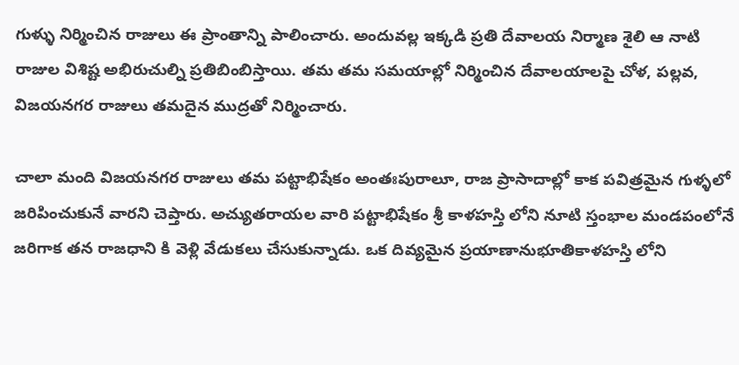గుళ్ళు నిర్మించిన రాజులు ఈ ప్రాంతాన్ని పాలించారు. అందువల్ల ఇక్కడి ప్రతి దేవాలయ నిర్మాణ శైలి ఆ నాటి రాజుల విశిష్ట అభిరుచుల్ని ప్రతిబింబిస్తాయి. తమ తమ సమయాల్లో నిర్మించిన దేవాలయాలపై చోళ, పల్లవ, విజయనగర రాజులు తమదైన ముద్రతో నిర్మించారు.

చాలా మంది విజయనగర రాజులు తమ పట్టాభిషేకం అంతఃపురాలూ, రాజ ప్రాసాదాల్లో కాక పవిత్రమైన గుళ్ళలో జరిపించుకునే వారని చెప్తారు. అచ్యుతరాయల వారి పట్టాభిషేకం శ్రీ కాళహస్తి లోని నూటి స్తంభాల మండపంలోనే జరిగాక తన రాజధాని కి వెళ్లి వేడుకలు చేసుకున్నాడు. ఒక దివ్యమైన ప్రయాణానుభూతికాళహస్తి లోని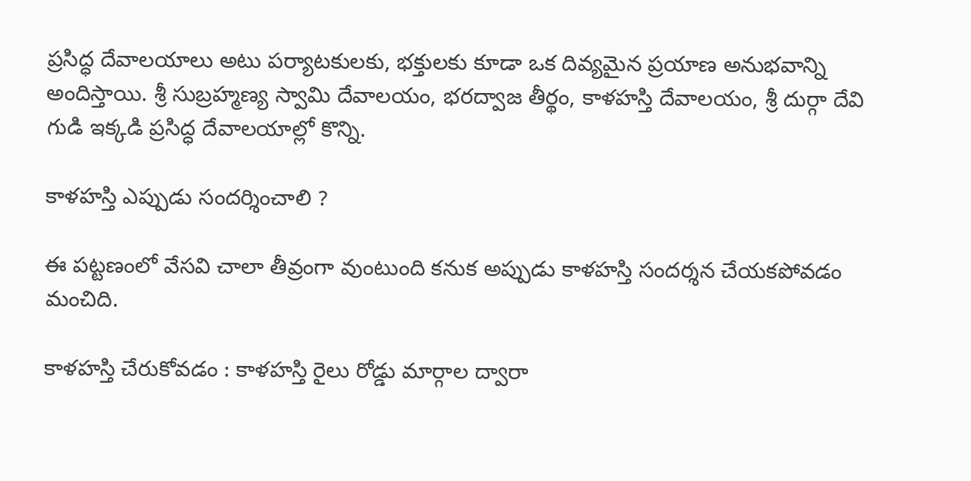ప్రసిద్ధ దేవాలయాలు అటు పర్యాటకులకు, భక్తులకు కూడా ఒక దివ్యమైన ప్రయాణ అనుభవాన్ని అందిస్తాయి. శ్రీ సుబ్రహ్మణ్య స్వామి దేవాలయం, భరద్వాజ తీర్థం, కాళహస్తి దేవాలయం, శ్రీ దుర్గా దేవి గుడి ఇక్కడి ప్రసిద్ధ దేవాలయాల్లో కొన్ని.

కాళహస్తి ఎప్పుడు సందర్శించాలి ?

ఈ పట్టణంలో వేసవి చాలా తీవ్రంగా వుంటుంది కనుక అప్పుడు కాళహస్తి సందర్శన చేయకపోవడం మంచిది.

కాళహస్తి చేరుకోవడం : కాళహస్తి రైలు రోడ్డు మార్గాల ద్వారా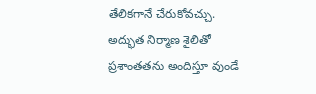తేలికగానే చేరుకోవచ్చు. అద్భుత నిర్మాణ శైలితో ప్రశాంతతను అందిస్తూ వుండే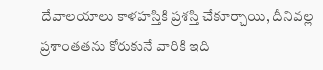దేవాలయాలు కాళహస్తికి ప్రశస్తి చేకూర్చాయి, దీనివల్ల ప్రశాంతతను కోరుకునే వారికి ఇది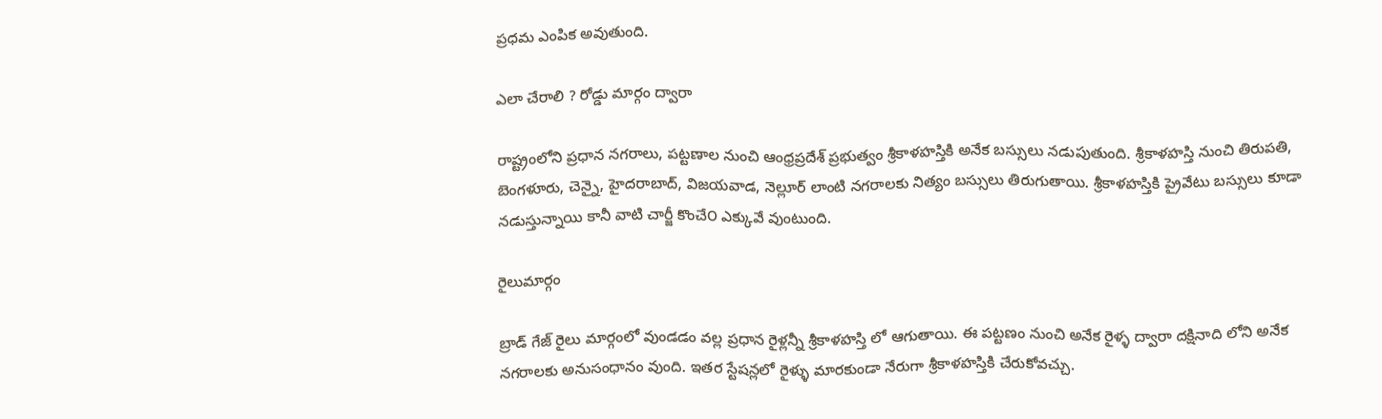ప్రధమ ఎంపిక అవుతుంది.

ఎలా చేరాలి ? రోడ్డు మార్గం ద్వారా

రాష్ట్రంలోని ప్రధాన నగరాలు, పట్టణాల నుంచి ఆంధ్రప్రదేశ్ ప్రభుత్వం శ్రీకాళహస్తికి అనేక బస్సులు నడుపుతుంది. శ్రీకాళహస్తి నుంచి తిరుపతి, బెంగళూరు, చెన్నై, హైదరాబాద్, విజయవాడ, నెల్లూర్ లాంటి నగరాలకు నిత్యం బస్సులు తిరుగుతాయి. శ్రీకాళహస్తికి ప్రైవేటు బస్సులు కూడా నడుస్తున్నాయి కానీ వాటి చార్జీ కొంచే౦ ఎక్కువే వుంటుంది.

రైలుమార్గం

బ్రాడ్ గేజ్ రైలు మార్గంలో వుండడం వల్ల ప్రధాన రైళ్లన్నీ శ్రీకాళహస్తి లో ఆగుతాయి. ఈ పట్టణం నుంచి అనేక రైళ్ళ ద్వారా దక్షినాది లోని అనేక నగరాలకు అనుసంధానం వుంది. ఇతర స్టేషన్లలో రైళ్ళు మారకుండా నేరుగా శ్రీకాళహస్తికి చేరుకోవచ్చు.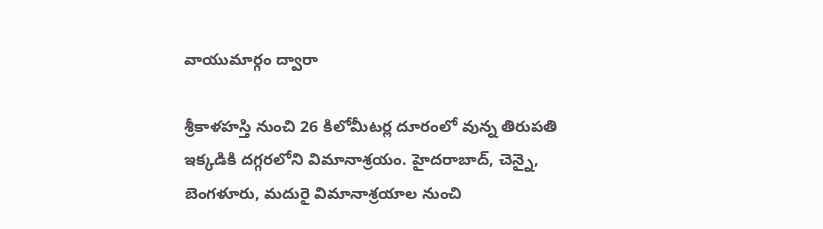వాయుమార్గం ద్వారా

శ్రీకాళహస్తి నుంచి 26 కిలోమీటర్ల దూరంలో వున్న తిరుపతి ఇక్కడికి దగ్గరలోని విమానాశ్రయం. హైదరాబాద్, చెన్నై, బెంగళూరు, మదురై విమానాశ్రయాల నుంచి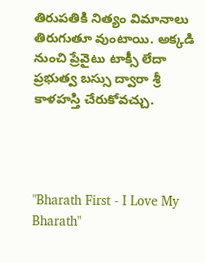తిరుపతికి నిత్యం విమానాలు తిరుగుతూ వుంటాయి. అక్కడి నుంచి ప్రేవైటు టాక్సీ లేదా ప్రభుత్వ బస్సు ద్వారా శ్రీ కాళహస్తి చేరుకోవచ్చు.




"Bharath First - I Love My Bharath"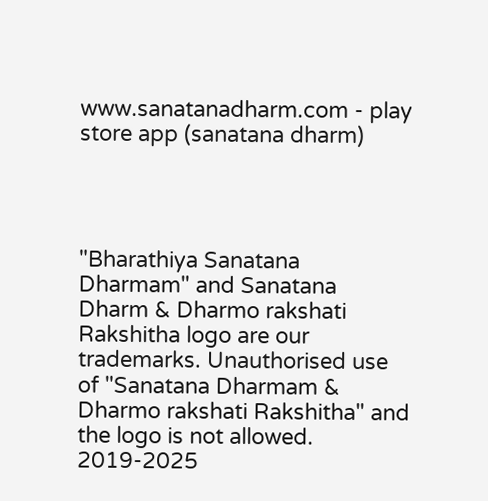www.sanatanadharm.com - play store app (sanatana dharm)




"Bharathiya Sanatana Dharmam" and Sanatana Dharm & Dharmo rakshati Rakshitha logo are our trademarks. Unauthorised use of "Sanatana Dharmam & Dharmo rakshati Rakshitha" and the logo is not allowed. 2019-2025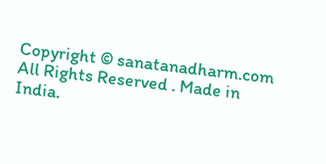Copyright © sanatanadharm.com All Rights Reserved . Made in India.